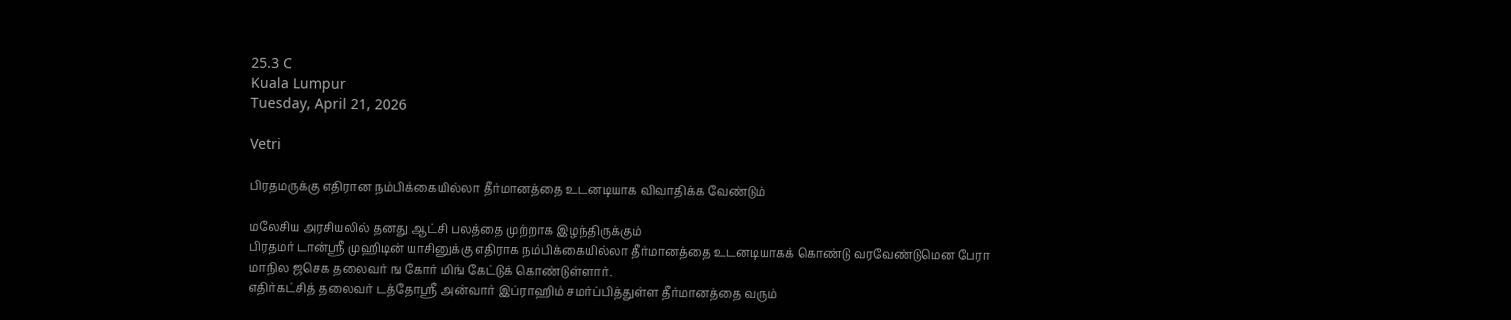25.3 C
Kuala Lumpur
Tuesday, April 21, 2026

Vetri

பிரதமருக்கு எதிரான நம்பிக்கையில்லா தீர்மானத்தை உடனடியாக விவாதிக்க வேண்டும்

மலேசிய அரசியலில் தனது ஆட்சி பலத்தை முற்றாக இழந்திருக்கும்
பிரதமர் டான்ஸ்ரீ முஹிடின் யாசினுக்கு எதிராக நம்பிக்கையில்லா தீர்மானத்தை உடனடியாகக் கொண்டு வரவேண்டுமென பேரா மாநில ஜசெக தலைவர் ங கோர் மிங் கேட்டுக் கொண்டுள்ளார்.
எதிர்கட்சித் தலைவர் டத்தோஸ்ரீ அன்வார் இப்ராஹிம் சமர்ப்பித்துள்ள தீர்மானத்தை வரும்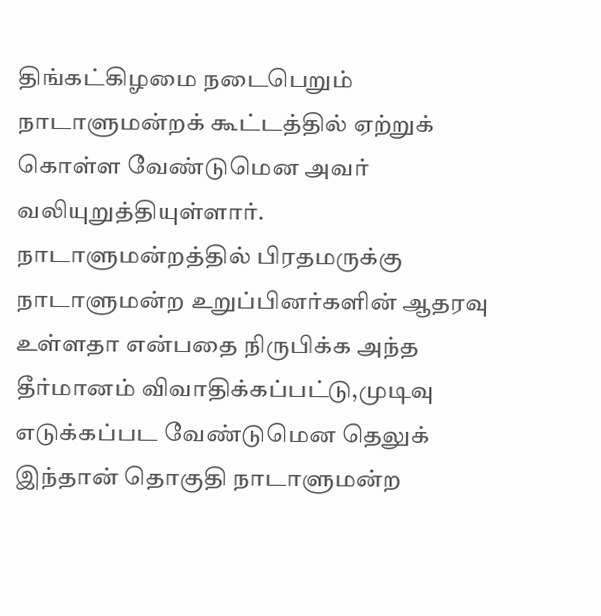திங்கட்கிழமை நடைபெறும் நாடாளுமன்றக் கூட்டத்தில் ஏற்றுக் கொள்ள வேண்டுமென அவர் வலியுறுத்தியுள்ளார்.
நாடாளுமன்றத்தில் பிரதமருக்கு நாடாளுமன்ற உறுப்பினர்களின் ஆதரவு உள்ளதா என்பதை நிருபிக்க அந்த தீர்மானம் விவாதிக்கப்பட்டு,முடிவு எடுக்கப்பட வேண்டுமென தெலுக் இந்தான் தொகுதி நாடாளுமன்ற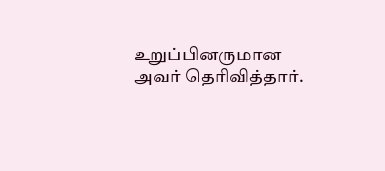உறுப்பினருமான அவர் தெரிவித்தார்.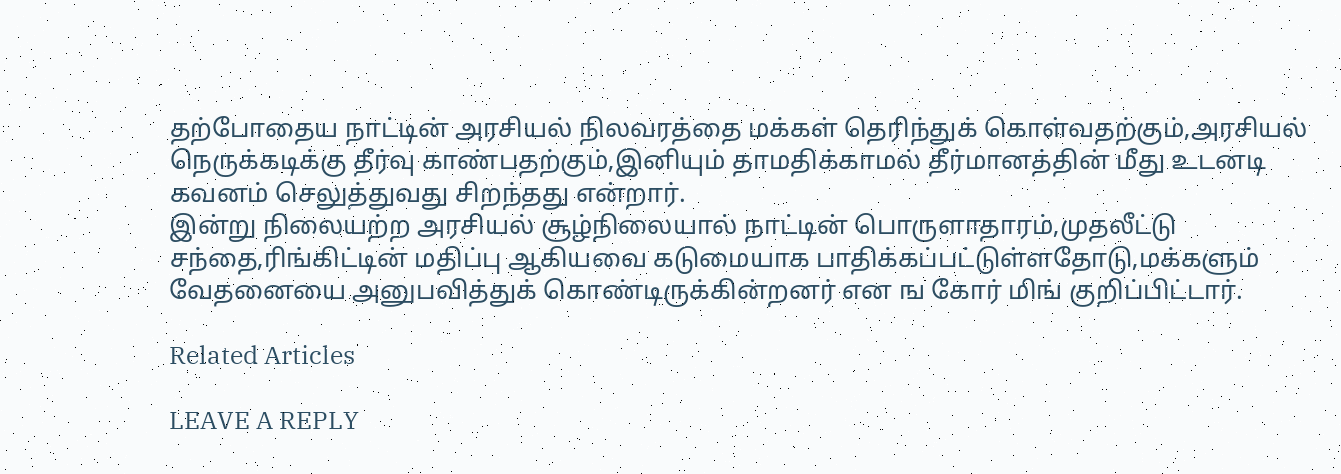தற்போதைய நாட்டின் அரசியல் நிலவரத்தை மக்கள் தெரிந்துக் கொள்வதற்கும்,அரசியல் நெருக்கடிக்கு தீர்வு காண்பதற்கும்,இனியும் தாமதிக்காமல் தீர்மானத்தின் மீது உடனடி கவனம் செலுத்துவது சிறந்தது என்றார்.
இன்று நிலையற்ற அரசியல் சூழ்நிலையால் நாட்டின் பொருளாதாரம்,முதலீட்டு சந்தை,ரிங்கிட்டின் மதிப்பு ஆகியவை கடுமையாக பாதிக்கப்பட்டுள்ளதோடு,மக்களும் வேதனையை அனுபவித்துக் கொண்டிருக்கின்றனர் என ங கோர் மிங் குறிப்பிட்டார்.

Related Articles

LEAVE A REPLY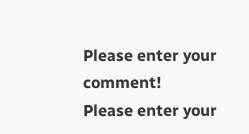Please enter your comment!
Please enter your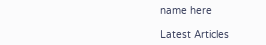name here

Latest Articles